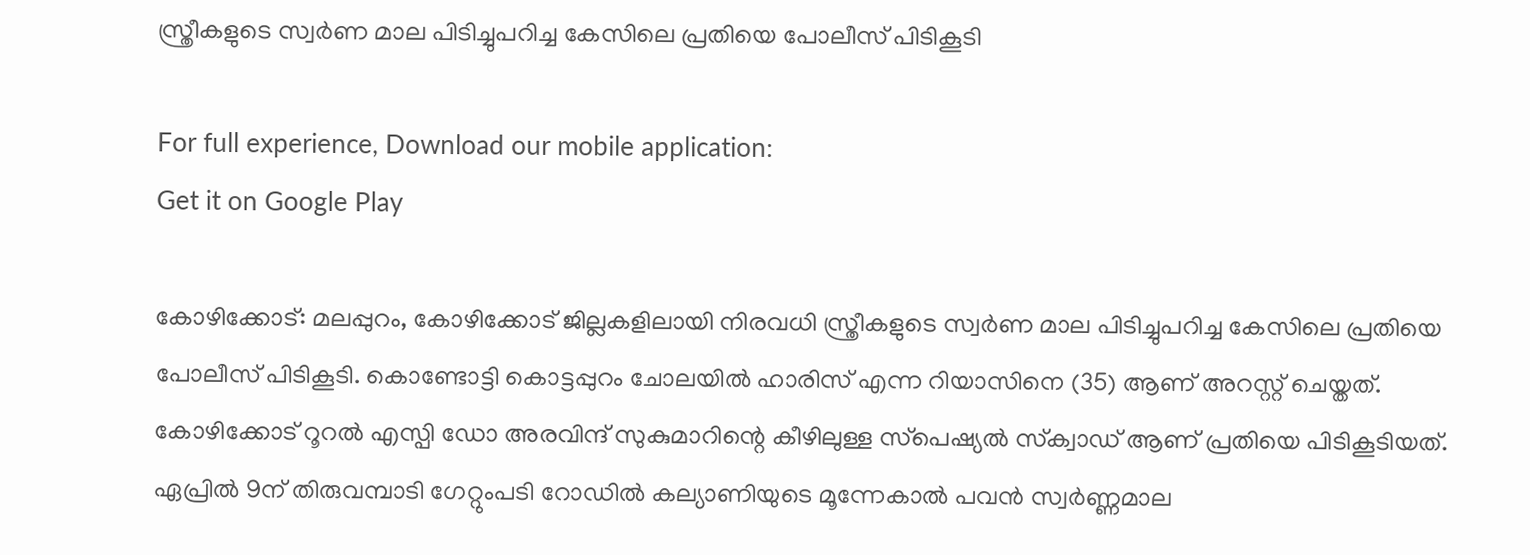സ്ത്രീകളുടെ സ്വര്‍ണ മാല പിടിച്ചുപറിച്ച കേസിലെ പ്രതിയെ പോലീസ് പിടികൂടി

For full experience, Download our mobile application:
Get it on Google Play

കോഴിക്കോട്: മലപ്പുറം, കോഴിക്കോട് ജില്ലകളിലായി നിരവധി സ്ത്രീകളുടെ സ്വര്‍ണ മാല പിടിച്ചുപറിച്ച കേസിലെ പ്രതിയെ പോലീസ് പിടികൂടി. കൊണ്ടോട്ടി കൊട്ടപ്പുറം ചോലയില്‍ ഹാരിസ് എന്ന റിയാസിനെ (35) ആണ് അറസ്റ്റ് ചെയ്തത്. കോഴിക്കോട് റൂറല്‍ എസ്പി ഡോ അരവിന്ദ് സുകുമാറിന്റെ കീഴിലുള്ള സ്‌പെഷ്യല്‍ സ്‌ക്വാഡ് ആണ് പ്രതിയെ പിടികൂടിയത്. ഏപ്രില്‍ 9ന് തിരുവമ്പാടി ഗേറ്റുംപടി റോഡില്‍ കല്യാണിയുടെ മൂന്നേകാല്‍ പവന്‍ സ്വര്‍ണ്ണമാല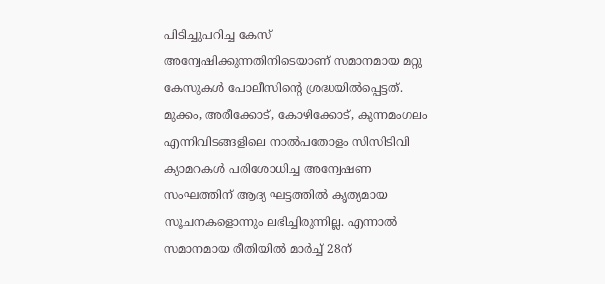പിടിച്ചുപറിച്ച കേസ് അന്വേഷിക്കുന്നതിനിടെയാണ് സമാനമായ മറ്റു കേസുകള്‍ പോലീസിന്‍റെ ശ്രദ്ധയിൽപ്പെട്ടത്. മുക്കം, അരീക്കോട്, കോഴിക്കോട്, കുന്നമംഗലം എന്നിവിടങ്ങളിലെ നാല്‍പതോളം സിസിടിവി ക്യാമറകള്‍ പരിശോധിച്ച അന്വേഷണ സംഘത്തിന് ആദ്യ ഘട്ടത്തില്‍ കൃത്യമായ സൂചനകളൊന്നും ലഭിച്ചിരുന്നില്ല. എന്നാല്‍ സമാനമായ രീതിയില്‍ മാര്‍ച്ച് 28ന്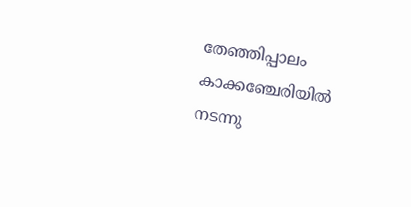തേഞ്ഞിപ്പാലം കാക്കഞ്ചേരിയില്‍ നടന്നു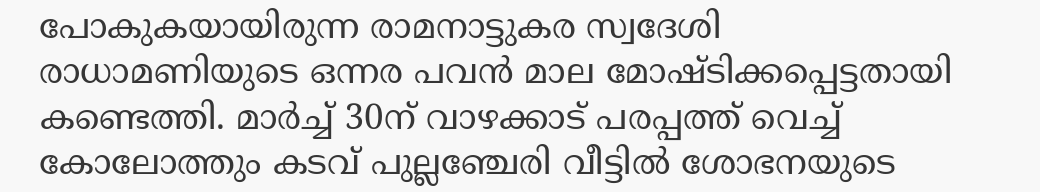പോകുകയായിരുന്ന രാമനാട്ടുകര സ്വദേശി രാധാമണിയുടെ ഒന്നര പവന്‍ മാല മോഷ്ടിക്കപ്പെട്ടതായി കണ്ടെത്തി. മാര്‍ച്ച് 30ന് വാഴക്കാട് പരപ്പത്ത് വെച്ച് കോലോത്തും കടവ് പുല്ലഞ്ചേരി വീട്ടില്‍ ശോഭനയുടെ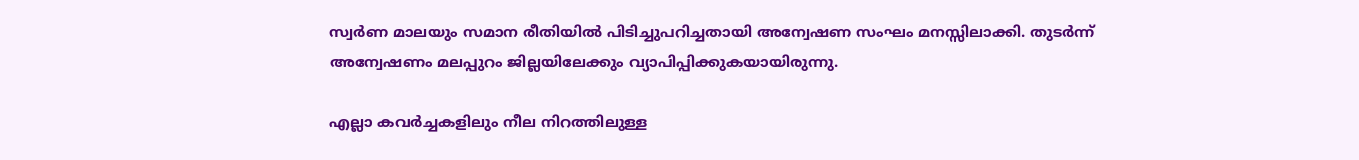സ്വര്‍ണ മാലയും സമാന രീതിയിൽ പിടിച്ചുപറിച്ചതായി അന്വേഷണ സംഘം മനസ്സിലാക്കി. തുടർന്ന് അന്വേഷണം മലപ്പുറം ജില്ലയിലേക്കും വ്യാപിപ്പിക്കുകയായിരുന്നു.

എല്ലാ കവര്‍ച്ചകളിലും നീല നിറത്തിലുള്ള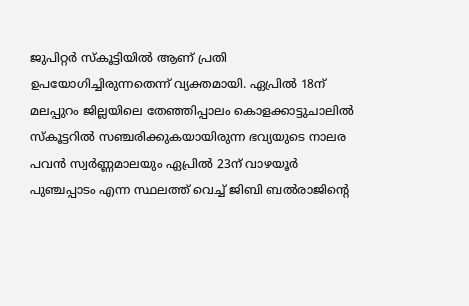ജുപിറ്റര്‍ സ്‌കൂട്ടിയിൽ ആണ് പ്രതി ഉപയോഗിച്ചിരുന്നതെന്ന് വ്യക്തമായി. ഏപ്രില്‍ 18ന് മലപ്പുറം ജില്ലയിലെ തേഞ്ഞിപ്പാലം കൊളക്കാട്ടുചാലില്‍ സ്‌കൂട്ടറില്‍ സഞ്ചരിക്കുകയായിരുന്ന ഭവ്യയുടെ നാലര പവന്‍ സ്വര്‍ണ്ണമാലയും ഏപ്രില്‍ 23ന് വാഴയൂര്‍ പുഞ്ചപ്പാടം എന്ന സ്ഥലത്ത് വെച്ച് ജിബി ബല്‍രാജിന്റെ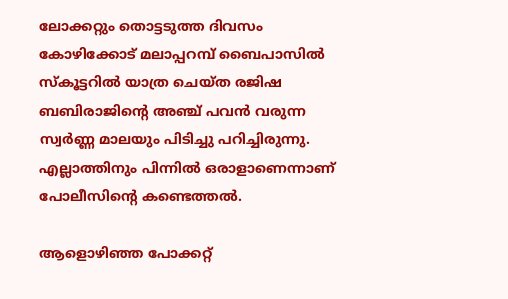ലോക്കറ്റും തൊട്ടടുത്ത ദിവസം കോഴിക്കോട് മലാപ്പറമ്പ് ബൈപാസില്‍ സ്‌കൂട്ടറില്‍ യാത്ര ചെയ്ത രജിഷ ബബിരാജിന്റെ അഞ്ച് പവന്‍ വരുന്ന സ്വര്‍ണ്ണ മാലയും പിടിച്ചു പറിച്ചിരുന്നു. എല്ലാത്തിനും പിന്നിൽ ഒരാളാണെന്നാണ് പോലീസിന്‍റെ കണ്ടെത്തൽ.

ആളൊഴിഞ്ഞ പോക്കറ്റ്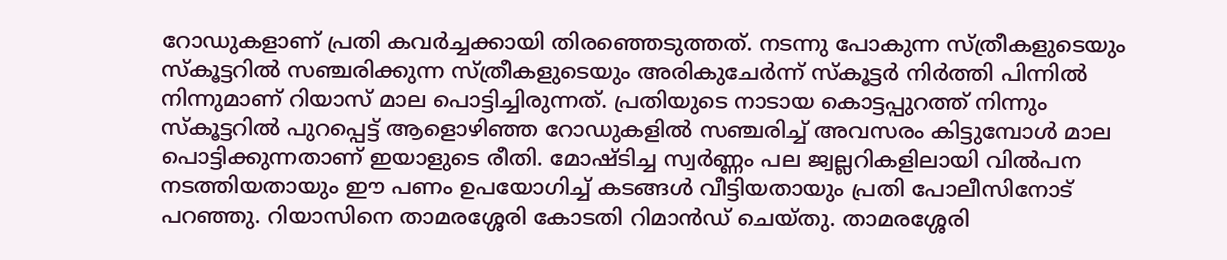റോഡുകളാണ് പ്രതി കവര്‍ച്ചക്കായി തിരഞ്ഞെടുത്തത്. നടന്നു പോകുന്ന സ്ത്രീകളുടെയും സ്‌കൂട്ടറില്‍ സഞ്ചരിക്കുന്ന സ്ത്രീകളുടെയും അരികുചേര്‍ന്ന് സ്‌കൂട്ടര്‍ നിര്‍ത്തി പിന്നില്‍ നിന്നുമാണ് റിയാസ് മാല പൊട്ടിച്ചിരുന്നത്. പ്രതിയുടെ നാടായ കൊട്ടപ്പുറത്ത് നിന്നും സ്‌കൂട്ടറില്‍ പുറപ്പെട്ട് ആളൊഴിഞ്ഞ റോഡുകളില്‍ സഞ്ചരിച്ച് അവസരം കിട്ടുമ്പോള്‍ മാല പൊട്ടിക്കുന്നതാണ് ഇയാളുടെ രീതി. മോഷ്ടിച്ച സ്വര്‍ണ്ണം പല ജ്വല്ലറികളിലായി വില്‍പന നടത്തിയതായും ഈ പണം ഉപയോഗിച്ച് കടങ്ങള്‍ വീട്ടിയതായും പ്രതി പോലീസിനോട് പറഞ്ഞു. റിയാസിനെ താമരശ്ശേരി കോടതി റിമാന്‍ഡ് ചെയ്തു. താമരശ്ശേരി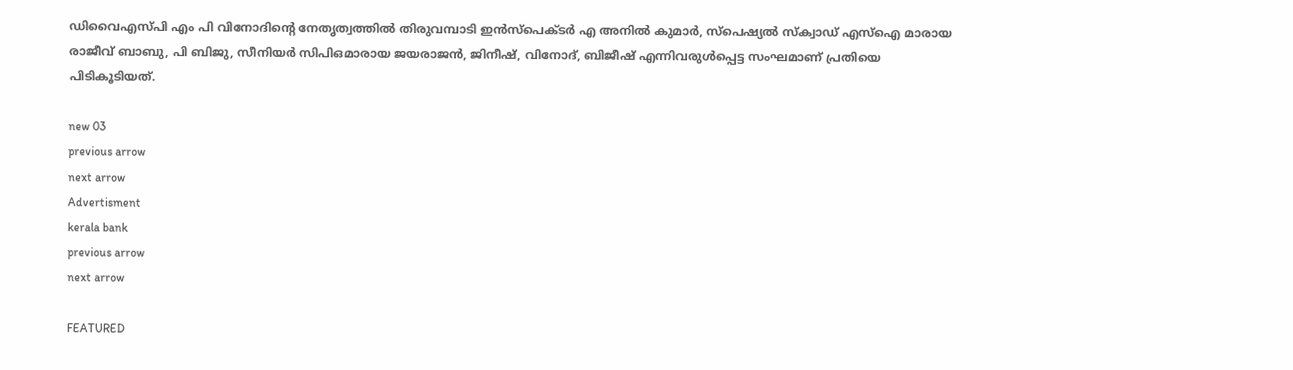ഡിവൈഎസ്പി എം പി വിനോദിന്റെ നേതൃത്വത്തില്‍ തിരുവമ്പാടി ഇന്‍സ്പെക്ടര്‍ എ അനില്‍ കുമാര്‍, സ്‌പെഷ്യല്‍ സ്‌ക്വാഡ് എസ്ഐ മാരായ രാജീവ് ബാബു, പി ബിജു, സീനിയര്‍ സിപിഒമാരായ ജയരാജന്‍, ജിനീഷ്, വിനോദ്, ബിജീഷ് എന്നിവരുള്‍പ്പെട്ട സംഘമാണ് പ്രതിയെ പിടികൂടിയത്.

new 03
previous arrow
next arrow
Advertisment
kerala bank
previous arrow
next arrow

FEATURED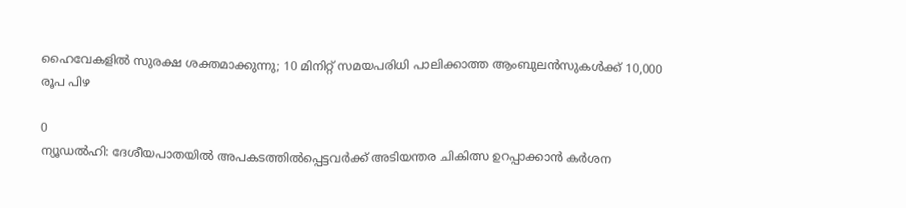ഹൈവേകളിൽ സുരക്ഷ ശക്തമാക്കുന്നു; 10 മിനിറ്റ് സമയപരിധി പാലിക്കാത്ത ആംബുലൻസുകൾക്ക് 10,000 രൂപ പിഴ

0
ന്യൂഡല്‍ഹി: ദേശീയപാതയില്‍ അപകടത്തില്‍പ്പെട്ടവര്‍ക്ക് അടിയന്തര ചികിത്സ ഉറപ്പാക്കാന്‍ കര്‍ശന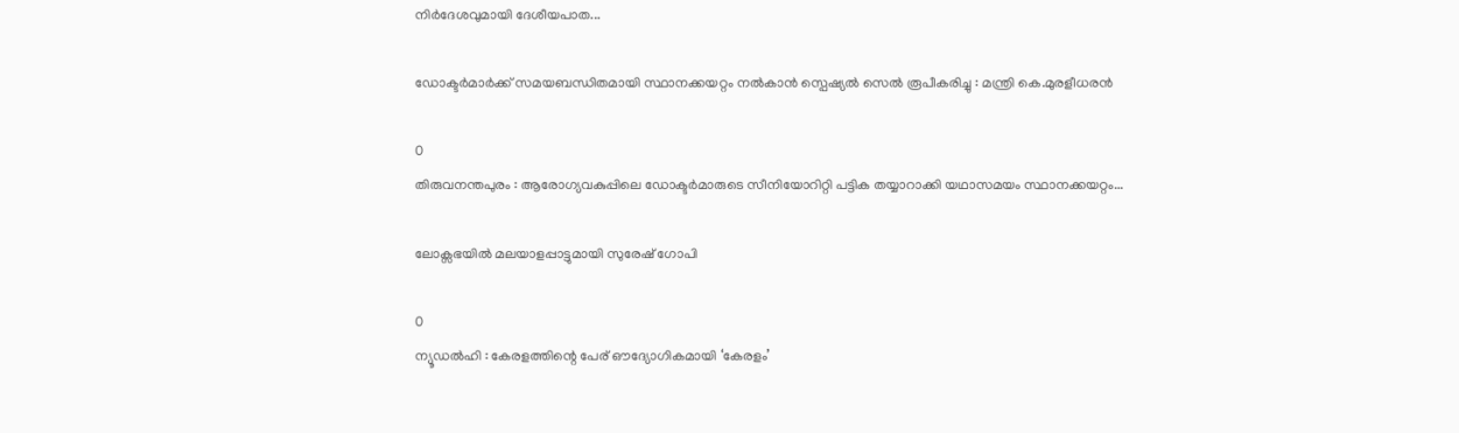നിര്‍ദേശവുമായി ദേശീയപാത...

ഡോക്ടർമാർക്ക് സമയബന്ധിതമായി സ്ഥാനക്കയറ്റം നൽകാൻ സ്പെഷ്യൽ സെൽ രൂപീകരിച്ചു : മന്ത്രി കെ.മുരളീധരൻ

0
തിരുവനന്തപുരം : ആരോഗ്യവകുപ്പിലെ ഡോക്ടർമാരുടെ സീനിയോറിറ്റി പട്ടിക തയ്യാറാക്കി യഥാസമയം സ്ഥാനക്കയറ്റം...

ലോക്സഭയിൽ മലയാളപ്പാട്ടുമായി സുരേഷ് ഗോപി

0
ന്യൂഡൽഹി : കേരളത്തിന്റെ പേര് ഔദ്യോഗികമായി ‘കേരളം’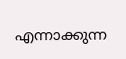എന്നാക്കുന്ന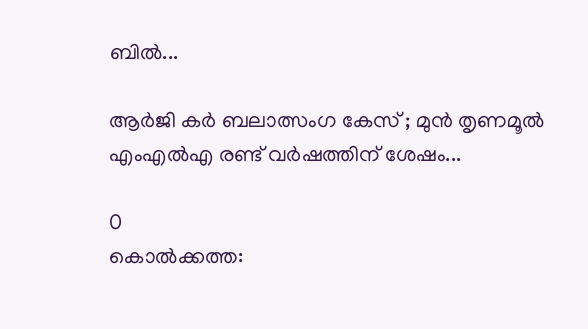ബിൽ...

ആർജി കർ ബലാത്സംഗ കേസ് ; മുൻ തൃണമൂൽ എംഎൽഎ രണ്ട് വർഷത്തിന് ശേഷം...

0
കൊൽക്കത്ത: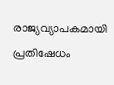രാജ്യവ്യാപകമായി പ്രതിഷേധം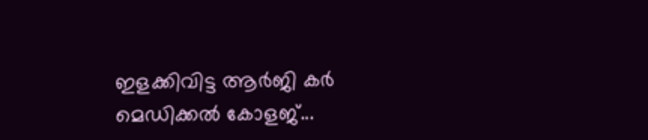ഇളക്കിവിട്ട ആർജി കർ മെഡിക്കൽ കോളജ്...